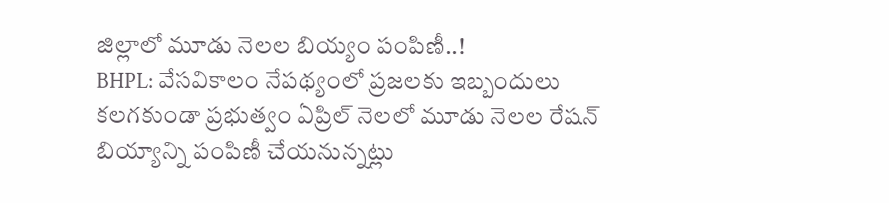జిల్లాలో మూడు నెలల బియ్యం పంపిణీ..!
BHPL: వేసవికాలం నేపథ్యంలో ప్రజలకు ఇబ్బందులు కలగకుండా ప్రభుత్వం ఏప్రిల్ నెలలో మూడు నెలల రేషన్ బియ్యాన్ని పంపిణీ చేయనున్నట్లు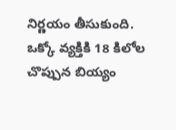నిర్ణయం తీసుకుంది. ఒక్కో వ్యక్తికి 18 కిలోల చొప్పున బియ్యం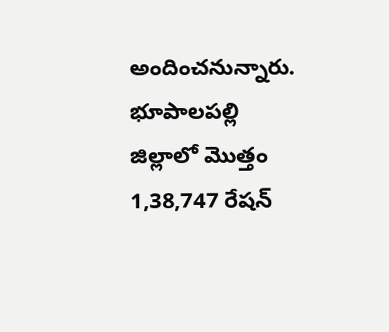అందించనున్నారు. భూపాలపల్లి జిల్లాలో మొత్తం 1,38,747 రేషన్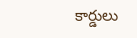కార్డులు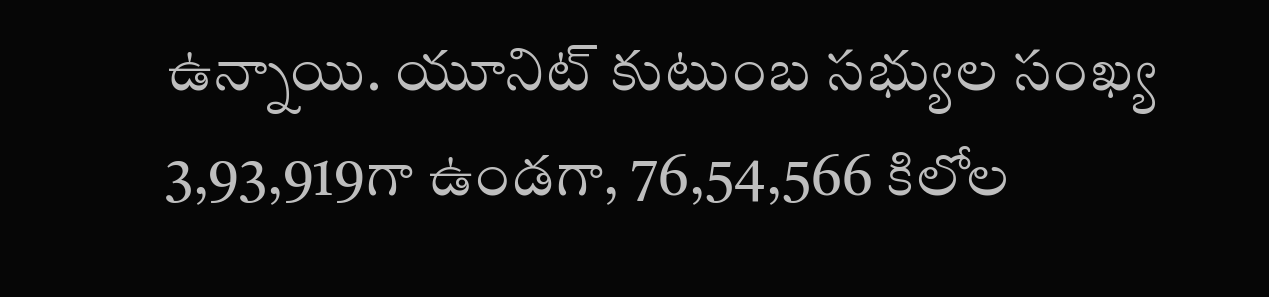ఉన్నాయి. యూనిట్ కుటుంబ సభ్యుల సంఖ్య 3,93,919గా ఉండగా, 76,54,566 కిలోల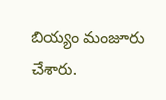బియ్యం మంజూరు చేశారు.